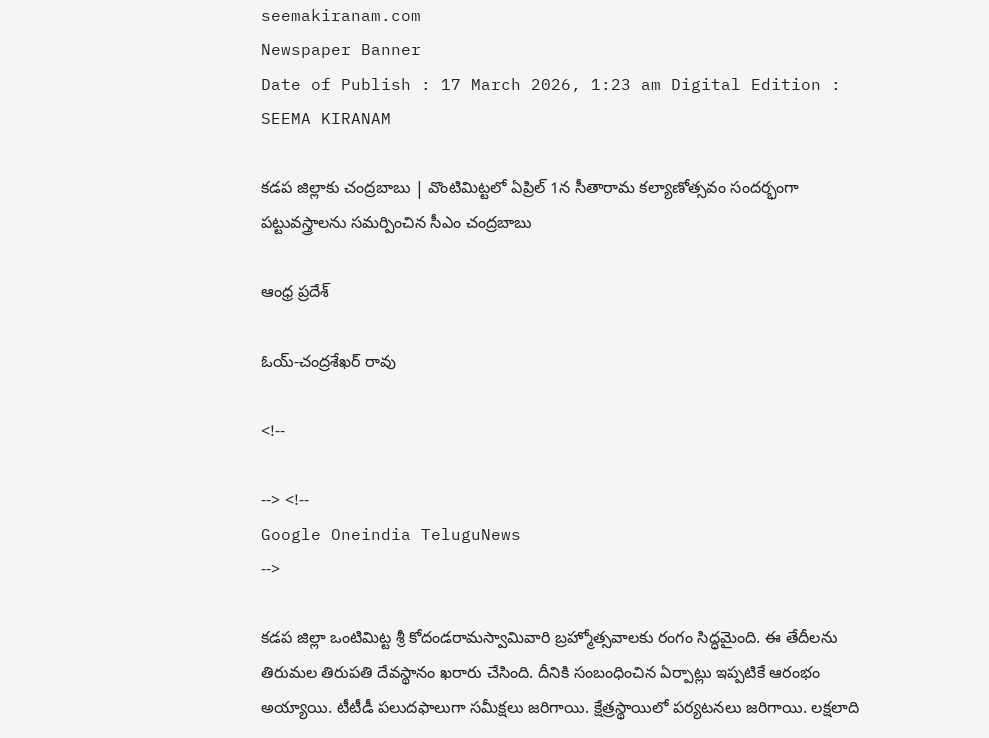seemakiranam.com
Newspaper Banner
Date of Publish : 17 March 2026, 1:23 am Digital Edition : SEEMA KIRANAM

కడప జిల్లాకు చంద్రబాబు | వొంటిమిట్టలో ఏప్రిల్ 1న సీతారామ కల్యాణోత్సవం సందర్భంగా పట్టువస్త్రాలను సమర్పించిన సీఎం చంద్రబాబు

ఆంధ్ర ప్రదేశ్

ఓయ్-చంద్రశేఖర్ రావు

<!--

--> <!--
Google Oneindia TeluguNews
-->

క‌డ‌ప‌ జిల్లా ఒంటిమిట్ట శ్రీ కోదండ‌రామస్వామివారి బ్రహ్మోత్సవాలకు రంగం సిద్ధమైంది. ఈ తేదీలను తిరుమల తిరుపతి దేవస్థానం ఖరారు చేసింది. దీనికి సంబంధించిన ఏర్పాట్లు ఇప్పటికే ఆరంభం అయ్యాయి. టీటీడీ పలుదఫాలుగా సమీక్షలు జరిగాయి. క్షేత్రస్థాయిలో పర్యటనలు జరిగాయి. లక్షలాది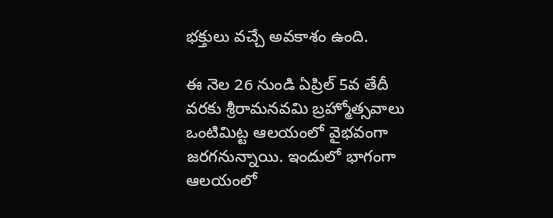భక్తులు వచ్చే అవకాశం ఉంది.

ఈ నెల 26 నుండి ఏప్రిల్ 5వ తేదీ వ‌ర‌కు శ్రీరామనవమి బ్రహ్మోత్సవాలు ఒంటిమిట్ట ఆలయంలో వైభవంగా జరగనున్నాయి. ఇందులో భాగంగా ఆల‌యంలో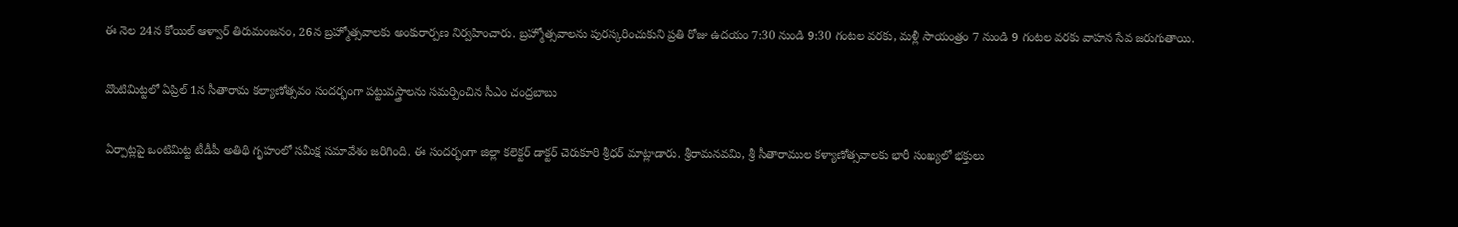ఈ నెల 24న కోయిల్ ఆళ్వార్ తిరుమంజ‌నం, 26న బ్ర‌హ్మోత్స‌వాల‌కు అంకురార్ప‌ణ నిర్వహించారు. బ్రహ్మోత్సవాలను పురస్కరించుకుని ప్రతి రోజు ఉదయం 7:30 నుండి 9:30 గంటల వరకు, మళ్లీ సాయంత్రం 7 నుండి 9 గంటల వరకు వాహన సేవ జరుగుతాయి.

వొంటిమిట్టలో ఏప్రిల్ 1న సీతారామ కల్యాణోత్సవం సందర్భంగా పట్టువస్త్రాలను సమర్పించిన సీఎం చంద్రబాబు

ఏర్పాట్లపై ఒంటిమిట్ట టీడీపీ అతిథి గృహంలో సమీక్ష సమావేశం జరిగింది. ఈ సందర్భంగా జిల్లా కలెక్టర్ డాక్టర్ చెరుకూరి శ్రీధర్ మాట్లాడారు. శ్రీరామనవమి, శ్రీ సీతారాముల కళ్యాణోత్సవాలకు భారీ సంఖ్యలో భక్తులు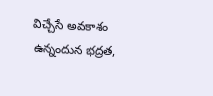విచ్చేసే అవకాశం ఉన్నందున భద్రత,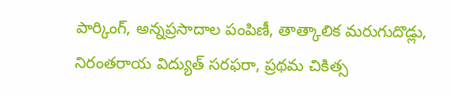పార్కింగ్, అన్నప్రసాదాల పంపిణీ, తాత్కాలిక మరుగుదొడ్లు, నిరంతరాయ విద్యుత్ సరఫరా, ప్రథమ చికిత్స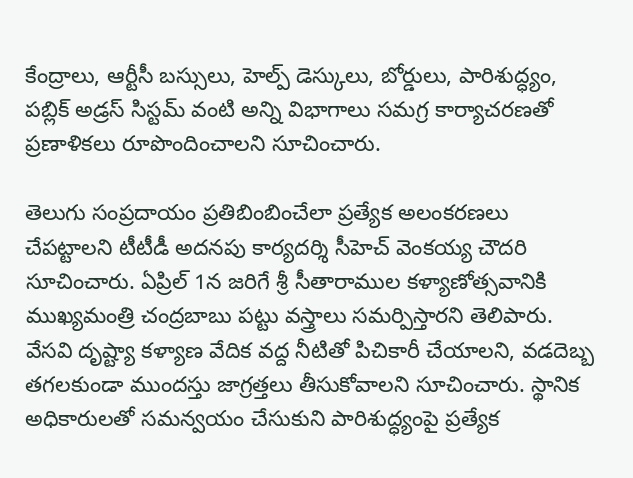కేంద్రాలు, ఆర్టీసీ బస్సులు, హెల్ప్ డెస్కులు, బోర్డులు, పారిశుద్ధ్యం, పబ్లిక్ అడ్రస్ సిస్టమ్ వంటి అన్ని విభాగాలు సమగ్ర కార్యాచరణతో ప్రణాళికలు రూపొందించాలని సూచించారు.

తెలుగు సంప్రదాయం ప్రతిబింబించేలా ప్రత్యేక అలంకరణలు చేపట్టాలని టీటీడీ అదనపు కార్యదర్శి సీహెచ్ వెంకయ్య చౌదరి సూచించారు. ఏప్రిల్ 1న జరిగే శ్రీ సీతారాముల కళ్యాణోత్సవానికి ముఖ్యమంత్రి చంద్రబాబు పట్టు వస్త్రాలు సమర్పిస్తారని తెలిపారు. వేసవి దృష్ట్యా కళ్యాణ వేదిక వద్ద నీటితో పిచికారీ చేయాలని, వడదెబ్బ తగలకుండా ముందస్తు జాగ్రత్తలు తీసుకోవాలని సూచించారు. స్థానిక అధికారులతో సమన్వయం చేసుకుని పారిశుద్ధ్యంపై ప్రత్యేక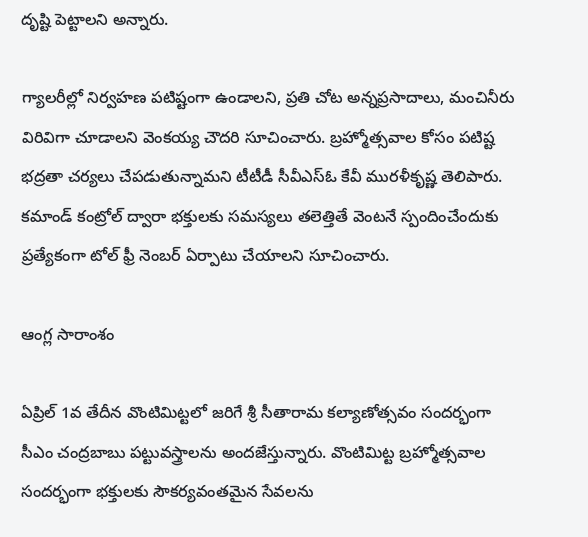దృష్టి పెట్టాలని అన్నారు.

గ్యాలరీల్లో నిర్వహణ పటిష్టంగా ఉండాలని, ప్రతి చోట అన్నప్రసాదాలు, మంచినీరు విరివిగా చూడాలని వెంకయ్య చౌదరి సూచించారు. బ్రహ్మోత్సవాల కోసం పటిష్ట భద్రతా చర్యలు చేపడుతున్నామని టీటీడీ సీవీఎస్ఓ కేవీ మురళీకృష్ణ తెలిపారు. కమాండ్ కంట్రోల్ ద్వారా భక్తులకు సమస్యలు తలెత్తితే వెంటనే స్పందించేందుకు ప్రత్యేకంగా టోల్ ఫ్రీ నెంబర్ ఏర్పాటు చేయాలని సూచించారు.

ఆంగ్ల సారాంశం

ఏప్రిల్ 1వ తేదీన వొంటిమిట్టలో జరిగే శ్రీ సీతారామ కల్యాణోత్సవం సందర్భంగా సీఎం చంద్రబాబు పట్టువస్త్రాలను అందజేస్తున్నారు. వొంటిమిట్ట బ్రహ్మోత్సవాల సందర్భంగా భక్తులకు సౌకర్యవంతమైన సేవలను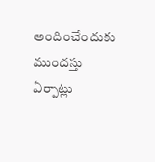అందించేందుకు ముందస్తు ఏర్పాట్లు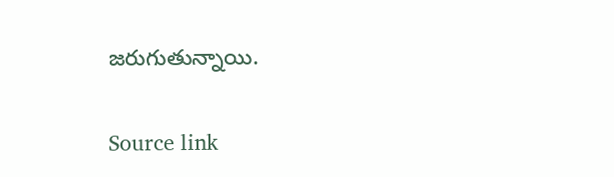జరుగుతున్నాయి.

Source link